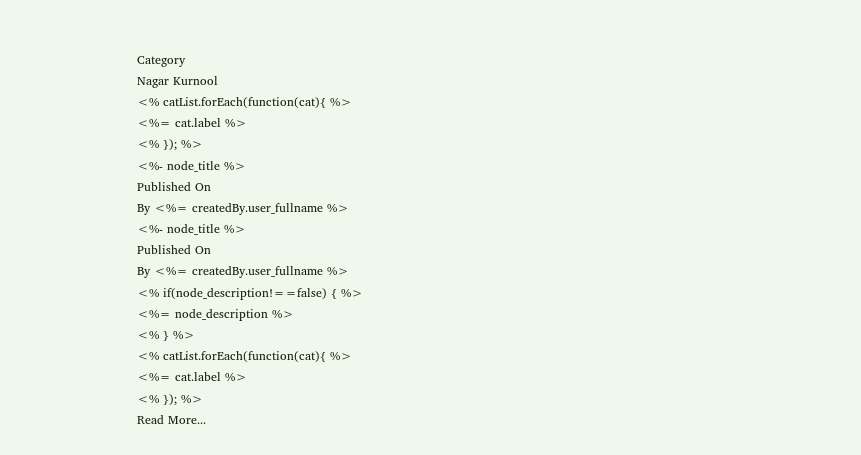Category
Nagar Kurnool
<% catList.forEach(function(cat){ %>
<%= cat.label %>
<% }); %>
<%- node_title %>
Published On
By <%= createdBy.user_fullname %>
<%- node_title %>
Published On
By <%= createdBy.user_fullname %>
<% if(node_description!==false) { %>
<%= node_description %>
<% } %>
<% catList.forEach(function(cat){ %>
<%= cat.label %>
<% }); %>
Read More...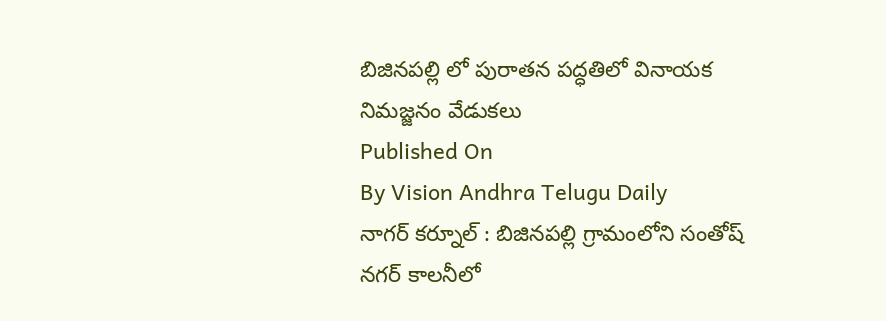బిజినపల్లి లో పురాతన పద్ధతిలో వినాయక నిమజ్జనం వేడుకలు
Published On
By Vision Andhra Telugu Daily
నాగర్ కర్నూల్ : బిజినపల్లి గ్రామంలోని సంతోష్ నగర్ కాలనీలో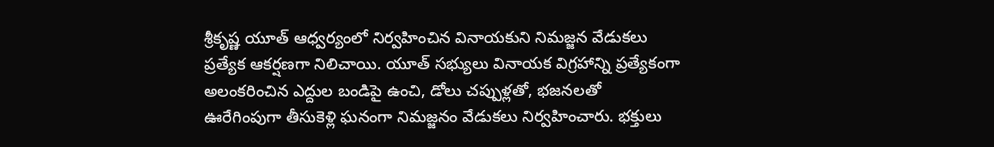శ్రీకృష్ణ యూత్ ఆధ్వర్యంలో నిర్వహించిన వినాయకుని నిమజ్జన వేడుకలు ప్రత్యేక ఆకర్షణగా నిలిచాయి. యూత్ సభ్యులు వినాయక విగ్రహాన్ని ప్రత్యేకంగా అలంకరించిన ఎద్దుల బండిపై ఉంచి, డోలు చప్పుళ్లతో, భజనలతో ఊరేగింపుగా తీసుకెళ్లి ఘనంగా నిమజ్జనం వేడుకలు నిర్వహించారు. భక్తులు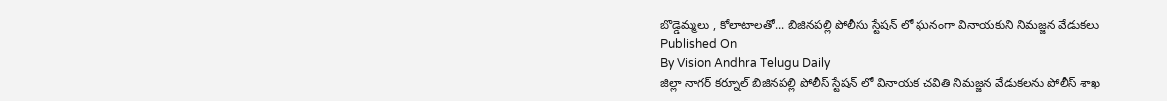బొడ్డెమ్మలు , కోలాటాలతో... బిజినపల్లి పోలీసు స్టేషన్ లో ఘనంగా వినాయకుని నిమజ్జన వేడుకలు
Published On
By Vision Andhra Telugu Daily
జిల్లా నాగర్ కర్నూల్ బిజినపల్లి పోలీస్ స్టేషన్ లో వినాయక చవితి నిమజ్జన వేడుకలను పోలీస్ శాఖ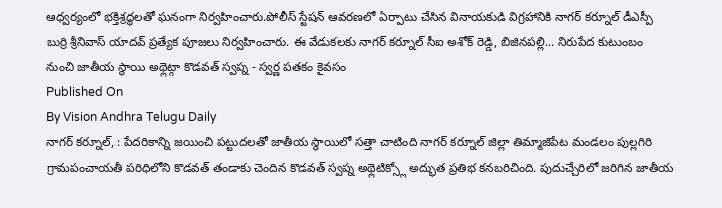ఆధ్వర్యంలో భక్తిశ్రద్ధలతో ఘనంగా నిర్వహించారు.పోలీస్ స్టేషన్ ఆవరణలో ఏర్పాటు చేసిన వినాయకుడి విగ్రహానికి నాగర్ కర్నూల్ డీఎస్పీ బుర్రి శ్రీనివాస్ యాదవ్ ప్రత్యేక పూజలు నిర్వహించారు. ఈ వేడుకలకు నాగర్ కర్నూల్ సీఐ అశోక్ రెడ్డి, బిజినపల్లి... నిరుపేద కుటుంబం నుంచి జాతీయ స్థాయి అథ్లెట్గా కొడవత్ స్వప్న - స్వర్ణ పతకం కైవసం
Published On
By Vision Andhra Telugu Daily
నాగర్ కర్నూల్, : పేదరికాన్ని జయించి పట్టుదలతో జాతీయ స్థాయిలో సత్తా చాటింది నాగర్ కర్నూల్ జిల్లా తిమ్మాజిపేట మండలం పుల్లగిరి గ్రామపంచాయతీ పరిధిలోని కొడవత్ తండాకు చెందిన కొడవత్ స్వప్న అథ్లెటిక్స్లో అద్భుత ప్రతిభ కనబరిచింది. పుదుచ్చేరిలో జరిగిన జాతీయ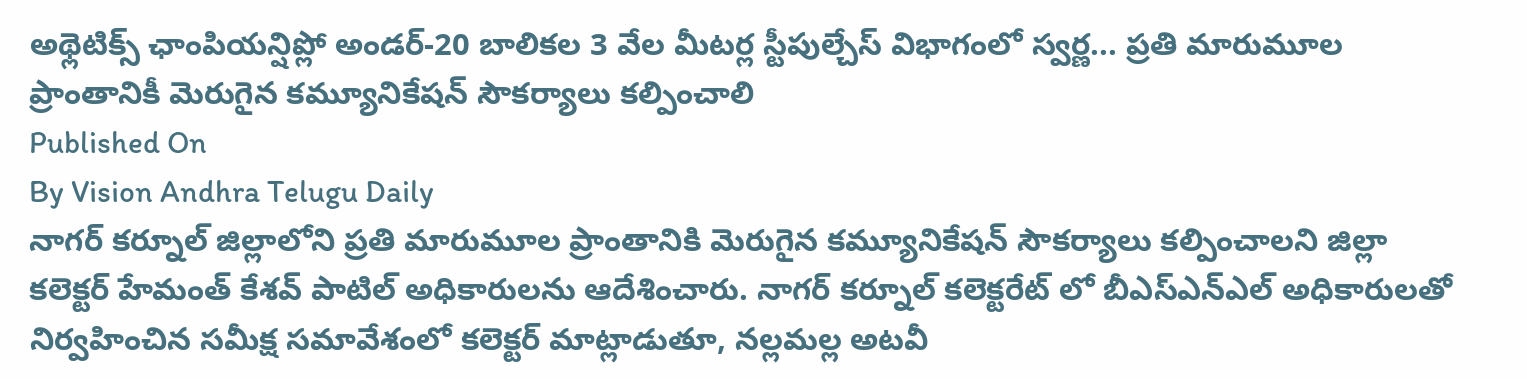అథ్లెటిక్స్ ఛాంపియన్షిప్లో అండర్-20 బాలికల 3 వేల మీటర్ల స్టీపుల్చేస్ విభాగంలో స్వర్ణ... ప్రతి మారుమూల ప్రాంతానికీ మెరుగైన కమ్యూనికేషన్ సౌకర్యాలు కల్పించాలి
Published On
By Vision Andhra Telugu Daily
నాగర్ కర్నూల్ జిల్లాలోని ప్రతి మారుమూల ప్రాంతానికి మెరుగైన కమ్యూనికేషన్ సౌకర్యాలు కల్పించాలని జిల్లా కలెక్టర్ హేమంత్ కేశవ్ పాటిల్ అధికారులను ఆదేశించారు. నాగర్ కర్నూల్ కలెక్టరేట్ లో బీఎస్ఎన్ఎల్ అధికారులతో నిర్వహించిన సమీక్ష సమావేశంలో కలెక్టర్ మాట్లాడుతూ, నల్లమల్ల అటవీ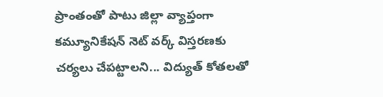ప్రాంతంతో పాటు జిల్లా వ్యాప్తంగా కమ్యూనికేషన్ నెట్ వర్క్ విస్తరణకు చర్యలు చేపట్టాలని... విద్యుత్ కోతలతో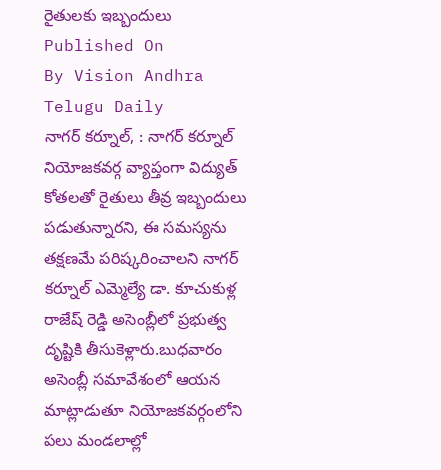రైతులకు ఇబ్బందులు
Published On
By Vision Andhra Telugu Daily
నాగర్ కర్నూల్, : నాగర్ కర్నూల్ నియోజకవర్గ వ్యాప్తంగా విద్యుత్ కోతలతో రైతులు తీవ్ర ఇబ్బందులు పడుతున్నారని, ఈ సమస్యను తక్షణమే పరిష్కరించాలని నాగర్ కర్నూల్ ఎమ్మెల్యే డా. కూచుకుళ్ల రాజేష్ రెడ్డి అసెంబ్లీలో ప్రభుత్వ దృష్టికి తీసుకెళ్లారు.బుధవారం అసెంబ్లీ సమావేశంలో ఆయన మాట్లాడుతూ నియోజకవర్గంలోని పలు మండలాల్లో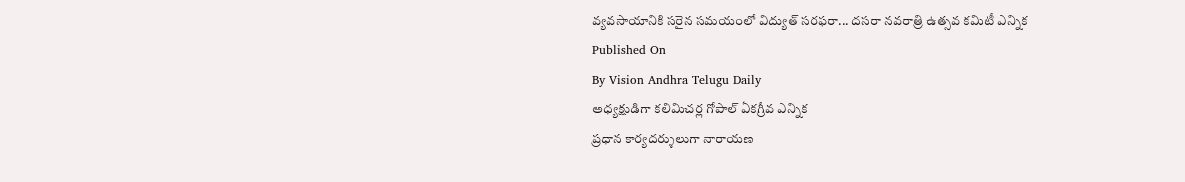వ్యవసాయానికి సరైన సమయంలో విద్యుత్ సరఫరా... దసరా నవరాత్రి ఉత్సవ కమిటీ ఎన్నిక
Published On
By Vision Andhra Telugu Daily
అధ్యక్షుడిగా కలిమిచర్ల గోపాల్ ఏకగ్రీవ ఎన్నిక
ప్రధాన కార్యదర్శులుగా నారాయణ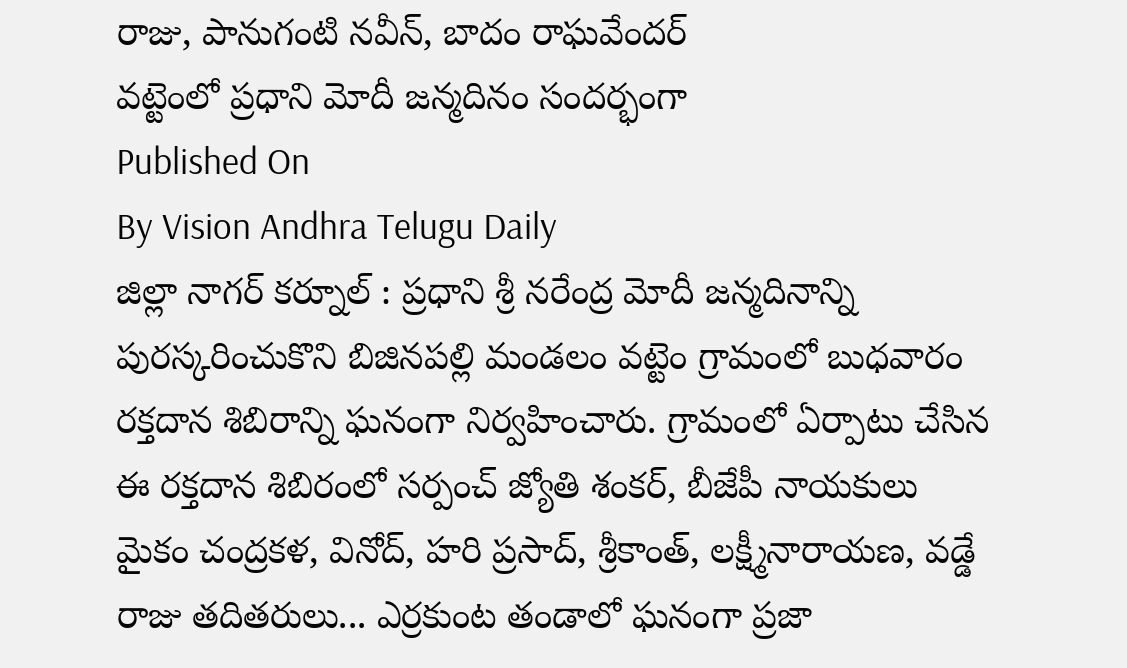రాజు, పానుగంటి నవీన్, బాదం రాఘవేందర్
వట్టెంలో ప్రధాని మోదీ జన్మదినం సందర్భంగా
Published On
By Vision Andhra Telugu Daily
జిల్లా నాగర్ కర్నూల్ : ప్రధాని శ్రీ నరేంద్ర మోదీ జన్మదినాన్ని పురస్కరించుకొని బిజినపల్లి మండలం వట్టెం గ్రామంలో బుధవారం రక్తదాన శిబిరాన్ని ఘనంగా నిర్వహించారు. గ్రామంలో ఏర్పాటు చేసిన ఈ రక్తదాన శిబిరంలో సర్పంచ్ జ్యోతి శంకర్, బీజేపీ నాయకులు మైకం చంద్రకళ, వినోద్, హరి ప్రసాద్, శ్రీకాంత్, లక్ష్మీనారాయణ, వడ్డే రాజు తదితరులు... ఎర్రకుంట తండాలో ఘనంగా ప్రజా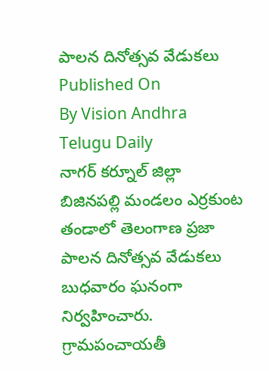పాలన దినోత్సవ వేడుకలు
Published On
By Vision Andhra Telugu Daily
నాగర్ కర్నూల్ జిల్లా బిజినపల్లి మండలం ఎర్రకుంట తండాలో తెలంగాణ ప్రజా పాలన దినోత్సవ వేడుకలు బుధవారం ఘనంగా నిర్వహించారు. గ్రామపంచాయతీ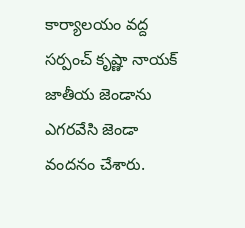కార్యాలయం వద్ద సర్పంచ్ కృష్ణా నాయక్ జాతీయ జెండాను ఎగరవేసి జెండా వందనం చేశారు.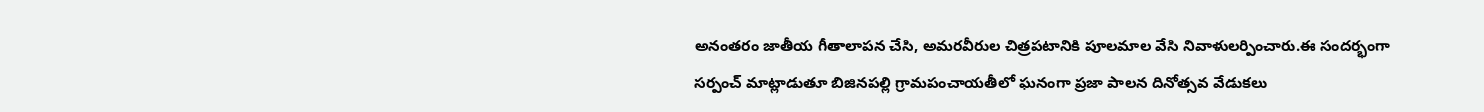అనంతరం జాతీయ గీతాలాపన చేసి, అమరవీరుల చిత్రపటానికి పూలమాల వేసి నివాళులర్పించారు.ఈ సందర్భంగా సర్పంచ్ మాట్లాడుతూ బిజినపల్లి గ్రామపంచాయతీలో ఘనంగా ప్రజా పాలన దినోత్సవ వేడుకలు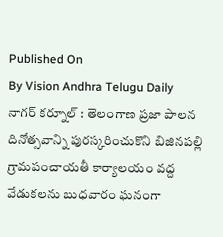Published On
By Vision Andhra Telugu Daily
నాగర్ కర్నూల్ : తెలంగాణ ప్రజా పాలన దినోత్సవాన్ని పురస్కరించుకొని బిజినపల్లి గ్రామపంచాయతీ కార్యాలయం వద్ద వేడుకలను బుధవారం ఘనంగా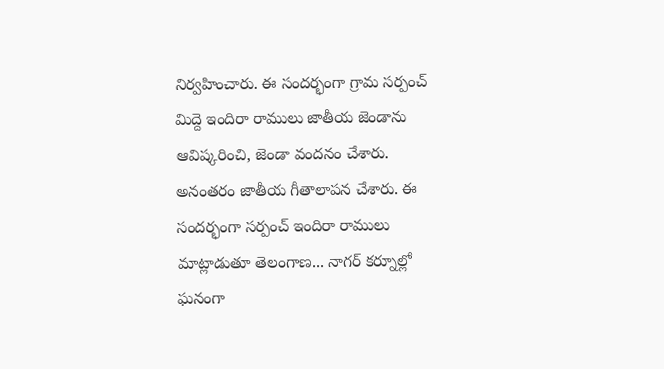నిర్వహించారు. ఈ సందర్భంగా గ్రామ సర్పంచ్ మిద్దె ఇందిరా రాములు జాతీయ జెండాను ఆవిష్కరించి, జెండా వందనం చేశారు. అనంతరం జాతీయ గీతాలాపన చేశారు. ఈ సందర్భంగా సర్పంచ్ ఇందిరా రాములు మాట్లాడుతూ తెలంగాణ... నాగర్ కర్నూల్లో ఘనంగా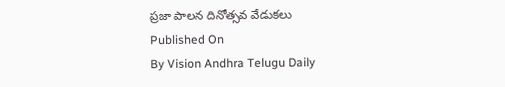ప్రజా పాలన దినోత్సవ వేడుకలు
Published On
By Vision Andhra Telugu Daily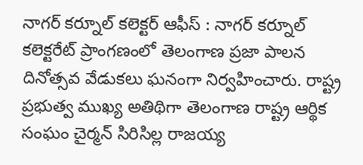నాగర్ కర్నూల్ కలెక్టర్ ఆఫీస్ : నాగర్ కర్నూల్ కలెక్టరేట్ ప్రాంగణంలో తెలంగాణ ప్రజా పాలన దినోత్సవ వేడుకలు ఘనంగా నిర్వహించారు. రాష్ట్ర ప్రభుత్వ ముఖ్య అతిథిగా తెలంగాణ రాష్ట్ర ఆర్థిక సంఘం చైర్మన్ సిరిసిల్ల రాజయ్య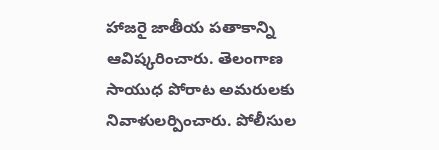హాజరై జాతీయ పతాకాన్ని ఆవిష్కరించారు. తెలంగాణ సాయుధ పోరాట అమరులకు నివాళులర్పించారు. పోలీసుల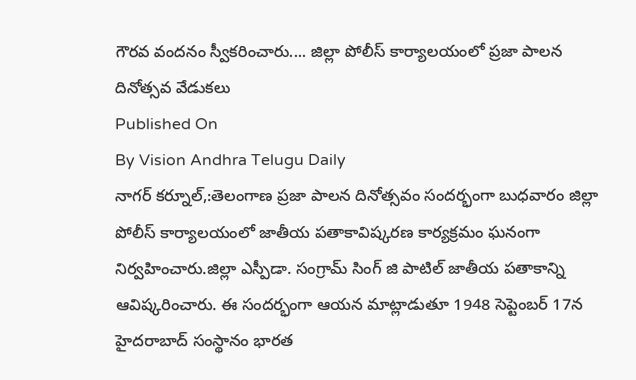గౌరవ వందనం స్వీకరించారు.... జిల్లా పోలీస్ కార్యాలయంలో ప్రజా పాలన దినోత్సవ వేడుకలు
Published On
By Vision Andhra Telugu Daily
నాగర్ కర్నూల్,:తెలంగాణ ప్రజా పాలన దినోత్సవం సందర్భంగా బుధవారం జిల్లా పోలీస్ కార్యాలయంలో జాతీయ పతాకావిష్కరణ కార్యక్రమం ఘనంగా నిర్వహించారు.జిల్లా ఎస్పీడా. సంగ్రామ్ సింగ్ జి పాటిల్ జాతీయ పతాకాన్ని ఆవిష్కరించారు. ఈ సందర్భంగా ఆయన మాట్లాడుతూ 1948 సెప్టెంబర్ 17న హైదరాబాద్ సంస్థానం భారత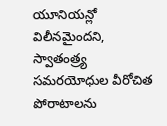యూనియన్లో విలీనమైందని, స్వాతంత్ర్య సమరయోధుల వీరోచిత పోరాటాలను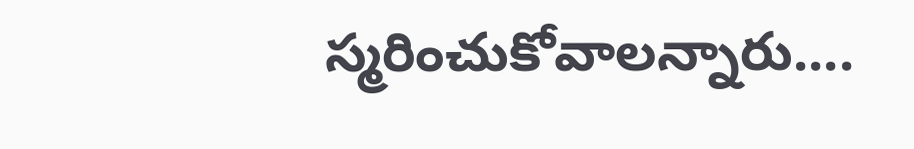స్మరించుకోవాలన్నారు....